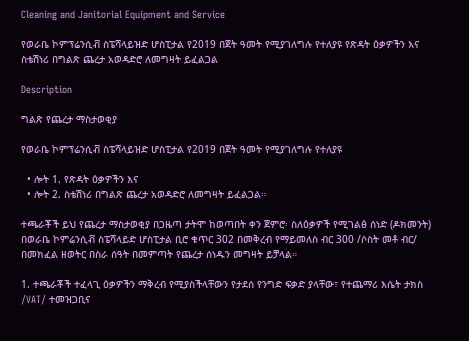Cleaning and Janitorial Equipment and Service

የወራቤ ኮምፕሬንሲቭ ስፔሻላይዝድ ሆስፒታል የ2019 በጀት ዓመት የሚያገለግሉ የተለያዩ የጽዳት ዕቃዎችን እና ስቴሽነሪ በግልጽ ጨረታ አወዳድሮ ለመግዛት ይፈልጋል

Description

ግልጽ የጨረታ ማስታወቂያ

የወራቤ ኮምፕሬንሲቭ ስፔሻላይዝድ ሆስፒታል የ2019 በጀት ዓመት የሚያገለግሉ የተለያዩ

  • ሎት 1. የጽዳት ዕቃዎችን እና
  • ሎት 2. ስቴሽነሪ በግልጽ ጨረታ አወዳድሮ ለመግዛት ይፈልጋል።

ተጫራቾች ይህ የጨረታ ማስታወቂያ በጋዜጣ ታትሞ ከወጣበት ቀን ጀምሮ፡ ስለዕቃዎች የሚገልፅ ሰነድ (ዶክመንት) በወራቤ ኮምሬንሲቭ ስፔሻላይድ ሆስፒታል ቢሮ ቁጥር 302 በመቅረብ የማይመለስ ብር 300 /ሶስት መቶ ብር/ በመክፈል ዘወትር በስራ ሰዓት በመምጣት የጨረታ ሰነዱን መግዛት ይቻላል።

1. ተጫራቾች ተፈላጊ ዕቃዎችን ማቅረብ የሚያስችላቸውን የታደሰ የንግድ ፍቃድ ያላቸው፣ የተጨማሪ እሴት ታክስ /VAT/ ተመዝጋቢና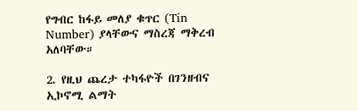የግብር ከፋይ መለያ ቁጥር (Tin Number) ያላቸውና ማስረጃ ማቅረብ አለባቸው።

2. የዚህ ጨረታ ተካፋዮች በገንዘብና ኢኮኖሚ ልማት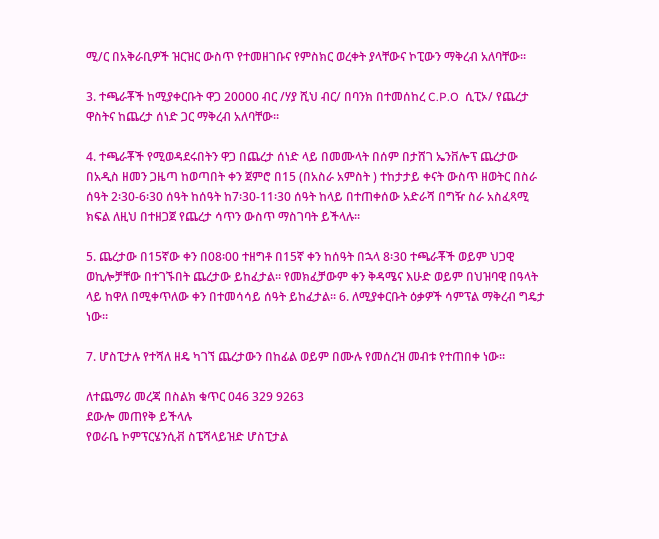ሚ/ር በአቅራቢዎች ዝርዝር ውስጥ የተመዘገቡና የምስክር ወረቀት ያላቸውና ኮፒውን ማቅረብ አለባቸው።

3. ተጫራቾች ከሚያቀርቡት ዋጋ 20000 ብር /ሃያ ሺህ ብር/ በባንክ በተመሰከረ C.P.O  ሲፒኦ/ የጨረታ ዋስትና ከጨረታ ሰነድ ጋር ማቅረብ አለባቸው።

4. ተጫራቾች የሚወዳደሩበትን ዋጋ በጨረታ ሰነድ ላይ በመሙላት በሰም በታሸገ ኤንቨሎፕ ጨረታው በአዲስ ዘመን ጋዜጣ ከወጣበት ቀን ጀምሮ በ15 (በአስራ አምስት ) ተከታታይ ቀናት ውስጥ ዘወትር በስራ ሰዓት 2፡30-6፡30 ሰዓት ከሰዓት ከ7፡30-11፡30 ሰዓት ከላይ በተጠቀሰው አድራሻ በግዥ ስራ አስፈጻሚ ክፍል ለዚህ በተዘጋጀ የጨረታ ሳጥን ውስጥ ማስገባት ይችላሉ።

5. ጨረታው በ15ኛው ቀን በ08፡00 ተዘግቶ በ15ኛ ቀን ከሰዓት በኋላ 8፡30 ተጫራቾች ወይም ህጋዊ ወኪሎቻቸው በተገኙበት ጨረታው ይከፈታል። የመክፈቻውም ቀን ቅዳሜና እሁድ ወይም በህዝባዊ በዓላት ላይ ከዋለ በሚቀጥለው ቀን በተመሳሳይ ሰዓት ይከፈታል፡፡ 6. ለሚያቀርቡት ዕቃዎች ሳምፕል ማቅረብ ግዴታ ነው።

7. ሆስፒታሉ የተሻለ ዘዴ ካገኘ ጨረታውን በከፊል ወይም በሙሉ የመሰረዝ መብቱ የተጠበቀ ነው።

ለተጨማሪ መረጃ በስልክ ቁጥር 046 329 9263
ደውሎ መጠየቅ ይችላሉ
የወራቤ ኮምፕርሄንሲቭ ስፔሻላይዝድ ሆስፒታል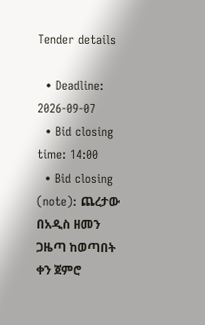Tender details

  • Deadline: 2026-09-07
  • Bid closing time: 14:00
  • Bid closing (note): ጨረታው በአዲስ ዘመን ጋዜጣ ከወጣበት ቀን ጀምሮ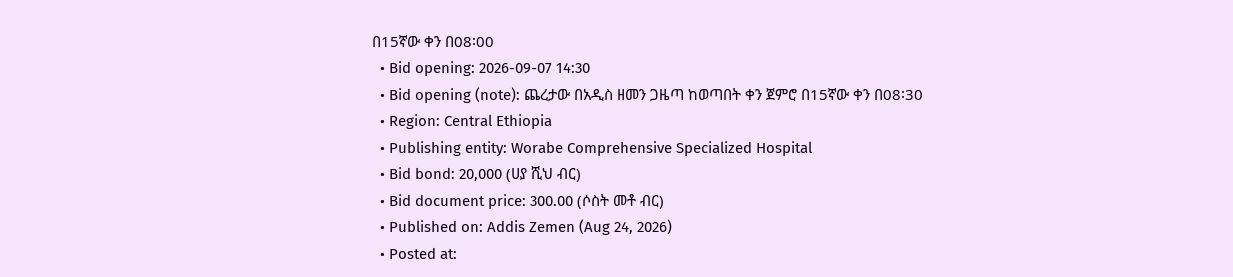በ15ኛው ቀን በ08፡00
  • Bid opening: 2026-09-07 14:30
  • Bid opening (note): ጨረታው በአዲስ ዘመን ጋዜጣ ከወጣበት ቀን ጀምሮ በ15ኛው ቀን በ08፡30
  • Region: Central Ethiopia
  • Publishing entity: Worabe Comprehensive Specialized Hospital
  • Bid bond: 20,000 (ሀያ ሺህ ብር)
  • Bid document price: 300.00 (ሶስት መቶ ብር)
  • Published on: Addis Zemen (Aug 24, 2026)
  • Posted at: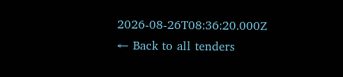2026-08-26T08:36:20.000Z
← Back to all tenders